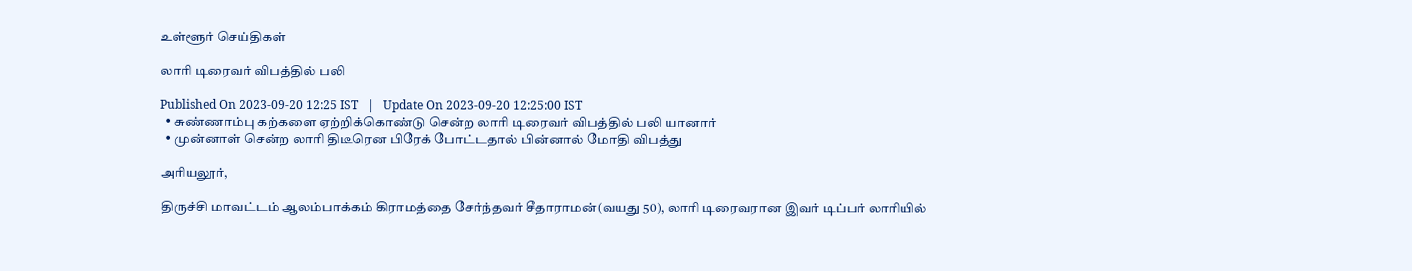உள்ளூர் செய்திகள்

லாரி டிரைவர் விபத்தில் பலி

Published On 2023-09-20 12:25 IST   |   Update On 2023-09-20 12:25:00 IST
  • சுண்ணாம்பு கற்களை ஏற்றிக்கொண்டு சென்ற லாரி டிரைவர் விபத்தில் பலி யானார்
  • முன்னாள் சென்ற லாரி திடீரென பிரேக் போட்டதால் பின்னால் மோதி விபத்து

அரியலூர்,

திருச்சி மாவட்டம் ஆலம்பாக்கம் கிராமத்தை சேர்ந்தவர் சீதாராமன்(வயது 50), லாரி டிரைவரான இவர் டிப்பர் லாரியில்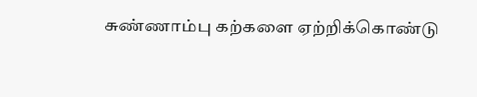சுண்ணாம்பு கற்களை ஏற்றிக்கொண்டு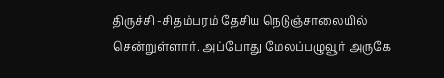திருச்சி -சிதம்பரம் தேசிய நெடுஞ்சாலையில் சென்றுள்ளார். அப்போது மேலப்பழுவூர் அருகே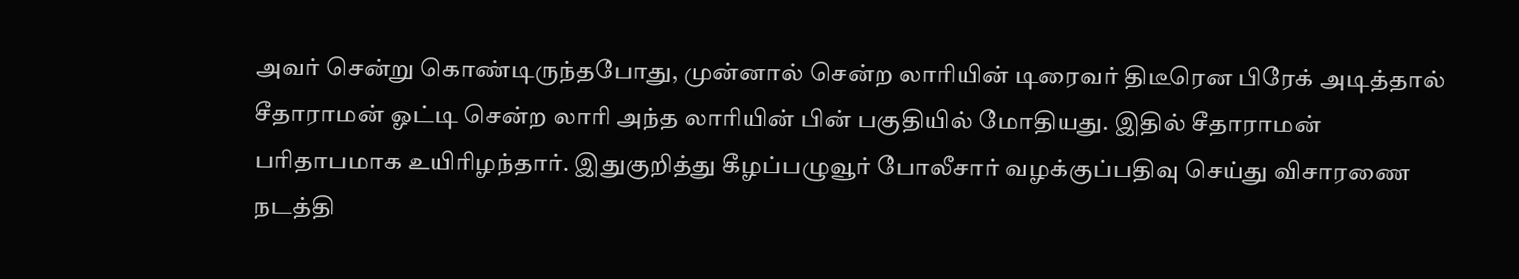அவர் சென்று கொண்டிருந்தபோது, முன்னால் சென்ற லாரியின் டிரைவர் திடீரென பிரேக் அடித்தால் சீதாராமன் ஓட்டி சென்ற லாரி அந்த லாரியின் பின் பகுதியில் மோதியது. இதில் சீதாராமன் பரிதாபமாக உயிரிழந்தார். இதுகுறித்து கீழப்பழுவூர் போலீசார் வழக்குப்பதிவு செய்து விசாரணை நடத்தி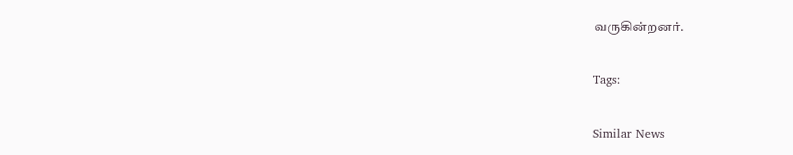வருகின்றனர்.

Tags:

Similar News